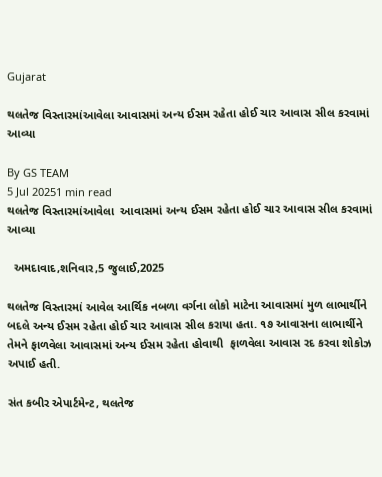Gujarat

થલતેજ વિસ્તારમાંઆવેલા આવાસમાં અન્ય ઈસમ રહેતા હોઈ ચાર આવાસ સીલ કરવામાં આવ્યા

By GS TEAM
5 Jul 20251 min read
થલતેજ વિસ્તારમાંઆવેલા  આવાસમાં અન્ય ઈસમ રહેતા હોઈ ચાર આવાસ સીલ કરવામાં આવ્યા

  અમદાવાદ,શનિવાર,5 જુલાઈ,2025

થલતેજ વિસ્તારમાં આવેલ આર્થિક નબળા વર્ગના લોકો માટેના આવાસમાં મુળ લાભાર્થીને બદલે અન્ય ઈસમ રહેતા હોઈ ચાર આવાસ સીલ કરાયા હતા. ૧૭ આવાસના લાભાર્થીને તેમને ફાળવેલા આવાસમાં અન્ય ઈસમ રહેતા હોવાથી  ફાળવેલા આવાસ રદ કરવા શોકોઝ અપાઈ હતી.

સંત કબીર એપાર્ટમેન્ટ, થલતેજ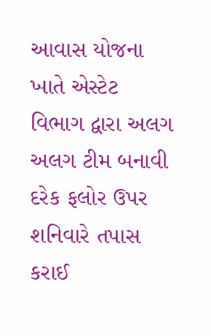આવાસ યોજના ખાતે એસ્ટેટ વિભાગ દ્વારા અલગ અલગ ટીમ બનાવી દરેક ફલોર ઉપર શનિવારે તપાસ કરાઈ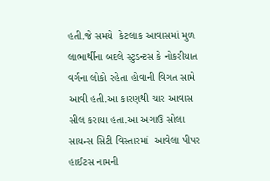હતી.જે સમયે  કેટલાક આવાસમાં મુળ લાભાર્થીના બદલે સ્ટુડન્ટસ કે નોકરીયાત વર્ગના લોકો રહેતા હોવાની વિગત સામે આવી હતી.આ કારણથી ચાર આવાસ સીલ કરાયા હતા.આ અગાઉ સોલા સાયન્સ સિટી વિસ્તારમાં  આવેલા પીપર હાઈટસ નામની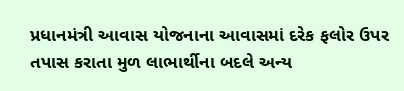પ્રધાનમંત્રી આવાસ યોજનાના આવાસમાં દરેક ફલોર ઉપર તપાસ કરાતા મુળ લાભાર્થીના બદલે અન્ય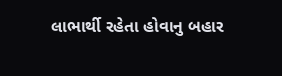લાભાર્થી રહેતા હોવાનુ બહાર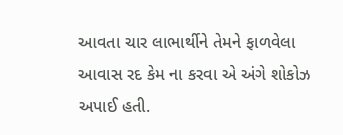આવતા ચાર લાભાર્થીને તેમને ફાળવેલા આવાસ રદ કેમ ના કરવા એ અંગે શોકોઝ અપાઈ હતી.